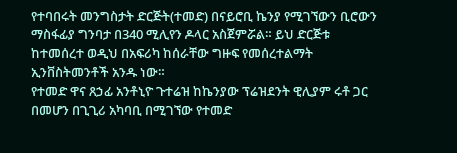የተባበሩት መንግስታት ድርጅት(ተመድ) በናይሮቢ ኬንያ የሚገኘውን ቢሮውን ማስፋፊያ ግንባታ በ340 ሚሊየን ዶላር አስጀምሯል። ይህ ድርጅቱ ከተመሰረተ ወዲህ በአፍሪካ ከሰራቸው ግዙፍ የመሰረተልማት ኢንቨስትመንቶች አንዱ ነው።
የተመድ ዋና ጸኃፊ አንቶኒዮ ጉተሬዝ ከኬንያው ፕሬዝደንት ዊሊያም ሩቶ ጋር በመሆን በጊጊሪ አካባቢ በሚገኘው የተመድ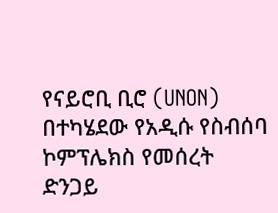የናይሮቢ ቢሮ (UNON) በተካሄደው የአዲሱ የስብሰባ ኮምፕሌክስ የመሰረት ድንጋይ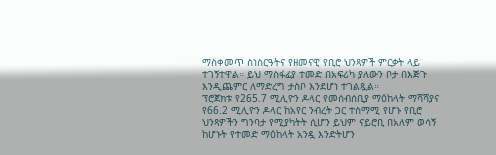ማስቀመጥ ስነስርዓትና የዘመናዊ የቢሮ ህንጻዎች ምርቃት ላይ ተገኝተዋል። ይህ ማስፋፊያ ተመድ በአፍሪካ ያለውን ቦታ በእጅጉ እንዲጨምር ለማድረግ ታስቦ እንደሆነ ተገልጿል።
ፕሮጀክቱ የ265.7 ሚሊዮን ዶላር የመሰብሰቢያ ማዕከላት ማሻሻያና የ66.2 ሚሊዮን ዶላር ከአየር ንብረት ጋር ተስማሚ የሆኑ የቢሮ ህንጻዎችን ግንባታ የሚያካትት ሲሆን ይህም ናይሮቢ በአለም ወሳኝ ከሆኑት የተመድ ማዕከላት አንዷ እንድትሆን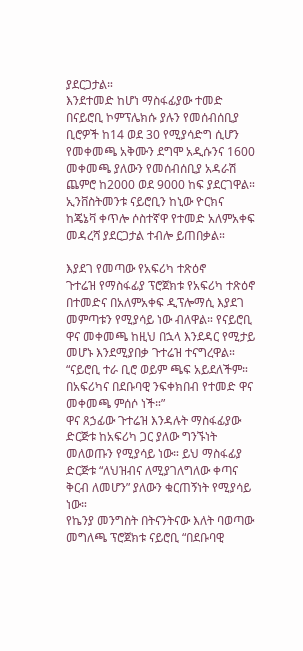ያደርጋታል።
እንደተመድ ከሆነ ማስፋፊያው ተመድ በናይሮቢ ኮምፕሌክሱ ያሉን የመሰብሰቢያ ቢሮዎች ከ14 ወደ 30 የሚያሳድግ ሲሆን የመቀመጫ አቅሙን ደግሞ አዲሱንና 1600 መቀመጫ ያለውን የመሰብሰቢያ አዳራሽ ጨምሮ ከ2000 ወደ 9000 ከፍ ያደርገዋል። ኢንቨስትመንቱ ናይሮቢን ከኒው ዮርክና ከጄኔቫ ቀጥሎ ሶስተኛዋ የተመድ አለምአቀፍ መዳረሻ ያደርጋታል ተብሎ ይጠበቃል።

እያደገ የመጣው የአፍሪካ ተጽዕኖ
ጉተሬዝ የማስፋፊያ ፕሮጀክቱ የአፍሪካ ተጽዕኖ በተመድና በአለምአቀፍ ዲፕሎማሲ እያደገ መምጣቱን የሚያሳይ ነው ብለዋል። የናይሮቢ ዋና መቀመጫ ከዚህ በኋላ እንደዳር የሚታይ መሆኑ እንደሚያበቃ ጉተሬዝ ተናግረዋል።
“ናይሮቢ ተራ ቢሮ ወይም ጫፍ አይደለችም። በአፍሪካና በደቡባዊ ንፍቀክበብ የተመድ ዋና መቀመጫ ምሰሶ ነች።”
ዋና ጸኃፊው ጉተሬዝ እንዳሉት ማስፋፊያው ድርጅቱ ከአፍሪካ ጋር ያለው ግንኙነት መለወጡን የሚያሳይ ነው። ይህ ማስፋፊያ ድርጅቱ “ለህዝብና ለሚያገለግለው ቀጣና ቅርብ ለመሆን” ያለውን ቁርጠኝነት የሚያሳይ ነው።
የኬንያ መንግስት በትናንትናው እለት ባወጣው መግለጫ ፕሮጀክቱ ናይሮቢ “በደቡባዊ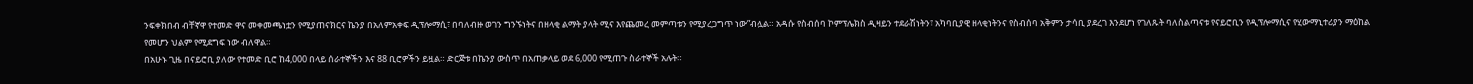ንፍቀክበብ ብቸኛዋ የተመድ ዋና መቀመጫነቷን የሚያጠናክርና ኬንያ በአለምአቀፍ ዲፕሎማሲ፣ በባለብዙ ወገን ግንኙነትና በዘላቂ ልማት ያላት ሚና እየጨመረ መምጣቱን የሚያረጋግጥ ነው”ብሏል። አዳሱ የስብሰባ ኮምፕሌክስ ዲዛይን ተደራሽነትን፣ አካባቢያዊ ዘላቂነትንና የስብሰባ አቅምን ታሳቢ ያደረገ እንደሆነ የገለጹት ባለስልጣናቱ የናይሮቢን የዲፕሎማሲና የሂውማኒተሪያን ማዕከል የመሆን ህልም የሚደግፍ ነው ብለዋል።
በአሁኑ ጊዜ በናይሮቢ ያለው የተመድ ቢሮ ከ4,000 በላይ ሰራተኞችን እና 88 ቢሮዎችን ይዟል። ድርጅቱ በኬንያ ውስጥ በአጠቃላይ ወደ 6,000 የሚጠጉ ስራተኞች አሉት።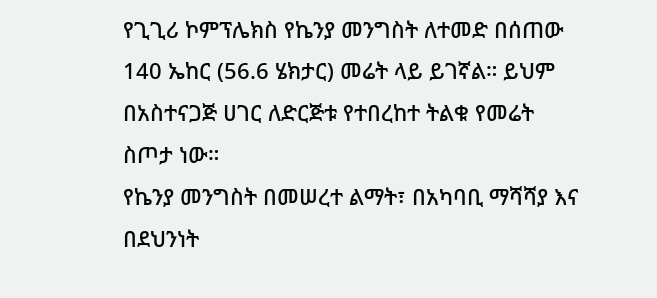የጊጊሪ ኮምፕሌክስ የኬንያ መንግስት ለተመድ በሰጠው 140 ኤከር (56.6 ሄክታር) መሬት ላይ ይገኛል። ይህም በአስተናጋጅ ሀገር ለድርጅቱ የተበረከተ ትልቁ የመሬት ስጦታ ነው።
የኬንያ መንግስት በመሠረተ ልማት፣ በአካባቢ ማሻሻያ እና በደህንነት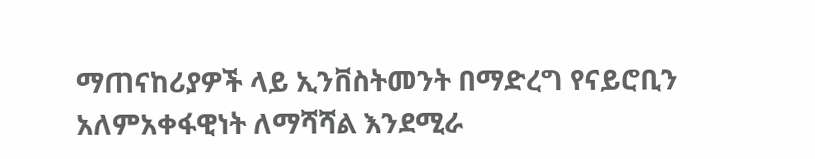ማጠናከሪያዎች ላይ ኢንቨስትመንት በማድረግ የናይሮቢን አለምአቀፋዊነት ለማሻሻል እንደሚራ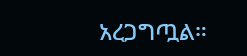አረጋግጧል።